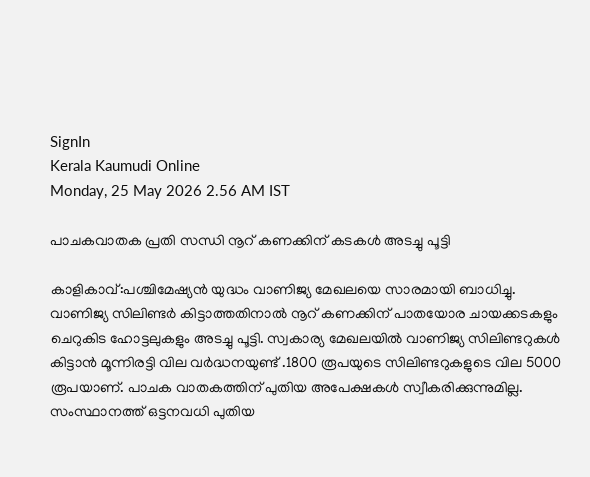SignIn
Kerala Kaumudi Online
Monday, 25 May 2026 2.56 AM IST

പാചകവാതക പ്രതി സന്ധി നൂറ് കണക്കിന് കടകൾ അടച്ചു പൂട്ടി

കാളികാവ്:പശ്ചിമേഷ്യൻ യുദ്ധം വാണിജ്യ മേഖലയെ സാരമായി ബാധിച്ചു. വാണിജ്യ സിലിണ്ടർ കിട്ടാത്തതിനാൽ നൂറ് കണക്കിന് പാതയോര ചായക്കടകളും ചെറുകിട ഹോട്ടലുകളും അടച്ചു പൂട്ടി. സ്വകാര്യ മേഖലയിൽ വാണിജ്യ സിലിണ്ടറുകൾ കിട്ടാൻ മൂന്നിരട്ടി വില വർദ്ധനയുണ്ട് .1800 രൂപയുടെ സിലിണ്ടറുകളുടെ വില 5000 രൂപയാണ്. പാചക വാതകത്തിന് പുതിയ അപേക്ഷകൾ സ്വീകരിക്കുന്നുമില്ല. സംസ്ഥാനത്ത് ഒട്ടനവധി പുതിയ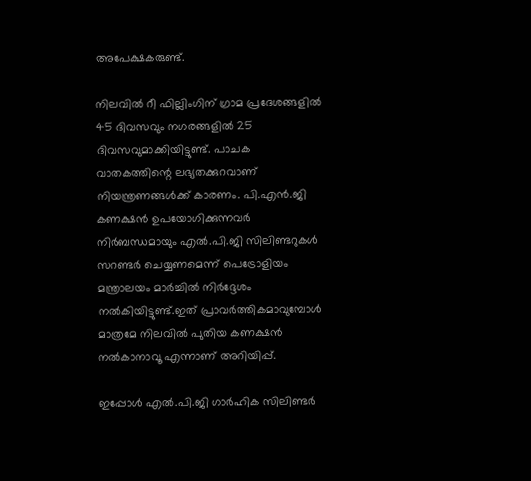അപേക്ഷകരുണ്ട്.

നിലവിൽ റീ ഫില്ലിംഗിന് ഗ്രാമ പ്രദേശങ്ങളിൽ 45 ദിവസവും നഗരങ്ങളിൽ 25 ദിവസവുമാക്കിയിട്ടുണ്ട്. പാചക വാതകത്തിന്റെ ലഭ്യതക്കുറവാണ് നിയന്ത്രണങ്ങൾക്ക് കാരണം. പി.എൻ.ജി കണക്ഷൻ ഉപയോഗിക്കുന്നവർ നിർബന്ധമായും എൽ.പി.ജി സിലിണ്ടറുകൾ സറണ്ടർ ചെയ്യണമെന്ന് പെട്രോളിയം മന്ത്രാലയം മാർച്ചിൽ നിർദ്ദേശം നൽകിയിട്ടുണ്ട്.ഇത് പ്രാവർത്തികമാവുമ്പോൾ മാത്രമേ നിലവിൽ പുതിയ കണക്ഷൻ നൽകാനാവൂ എന്നാണ് അറിയിപ്പ്.

ഇപ്പോൾ എൽ.പി.ജി ഗാർഹിക സിലിണ്ടർ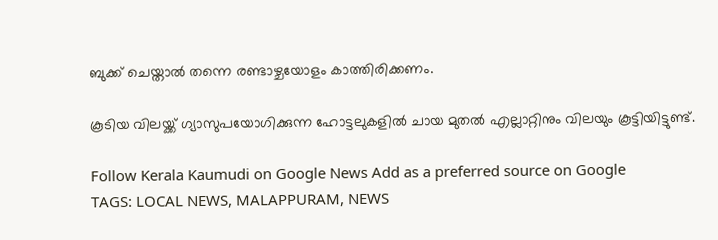ബുക്ക് ചെയ്താൽ തന്നെ രണ്ടാഴ്ചയോളം കാത്തിരിക്കണം.

കൂടിയ വിലയ്ക്ക് ഗ്യാസുപയോഗിക്കുന്ന ഹോട്ടലുകളിൽ ചായ മുതൽ എല്ലാറ്റിനും വിലയും കൂട്ടിയിട്ടുണ്ട്.

Follow Kerala Kaumudi on Google News Add as a preferred source on Google
TAGS: LOCAL NEWS, MALAPPURAM, NEWS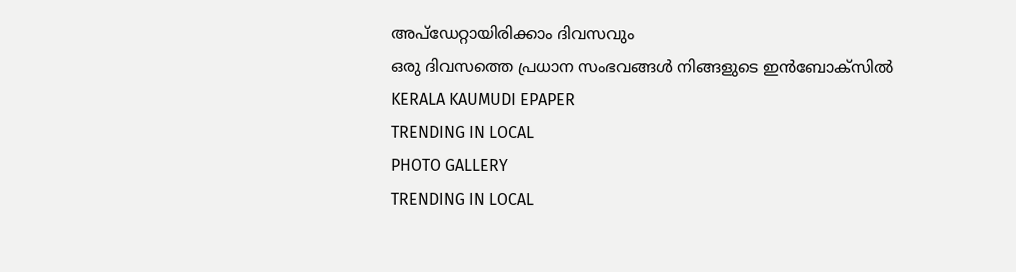അപ്ഡേറ്റായിരിക്കാം ദിവസവും
ഒരു ദിവസത്തെ പ്രധാന സംഭവങ്ങൾ നിങ്ങളുടെ ഇൻബോക്സിൽ
KERALA KAUMUDI EPAPER
TRENDING IN LOCAL
PHOTO GALLERY
TRENDING IN LOCAL